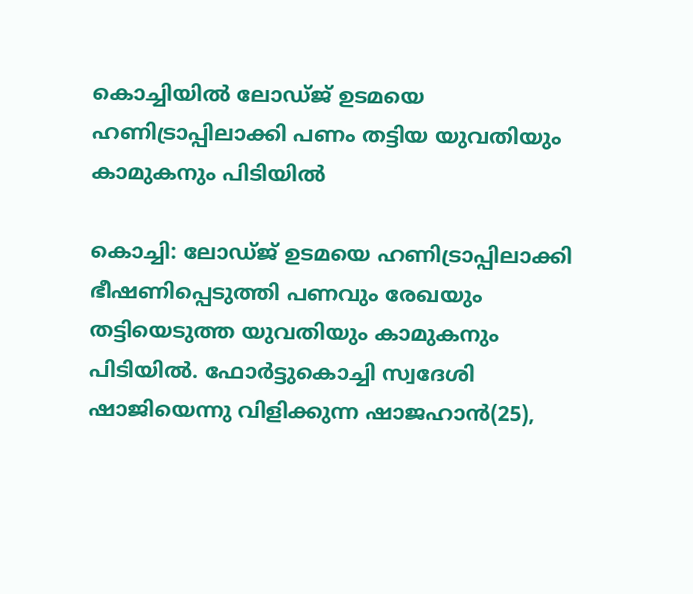കൊച്ചിയില്‍ ലോഡ്ജ് ഉടമയെ ഹണിട്രാപ്പിലാക്കി പണം തട്ടിയ യുവതിയും കാമുകനും പിടിയില്‍

കൊച്ചി: ലോഡ്ജ് ഉടമയെ ഹണിട്രാപ്പിലാക്കി ഭീഷണിപ്പെടുത്തി പണവും രേഖയും തട്ടിയെടുത്ത യുവതിയും കാമുകനും പിടിയില്‍. ഫോര്‍ട്ടുകൊച്ചി സ്വദേശി ഷാജിയെന്നു വിളിക്കുന്ന ഷാജഹാന്‍(25),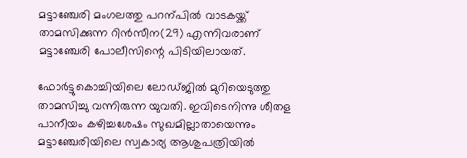മട്ടാഞ്ചേരി മംഗലത്തു പറന്പില്‍ വാടകയ്ക്ക് താമസിക്കുന്ന റിന്‍സീന(29) എന്നിവരാണ് മട്ടാഞ്ചേരി പോലീസിന്റെ പിടിയിലായത്.

ഫോര്‍ട്ടുകൊച്ചിയിലെ ലോഡ്ജില്‍ മുറിയെടുത്തു താമസിച്ചു വന്നിരുന്ന യുവതി. ഇവിടെനിന്നു ശീതള പാനീയം കഴിച്ചശേഷം സുഖമില്ലാതായെന്നും മട്ടാഞ്ചേരിയിലെ സ്വകാര്യ ആശുപത്രിയില്‍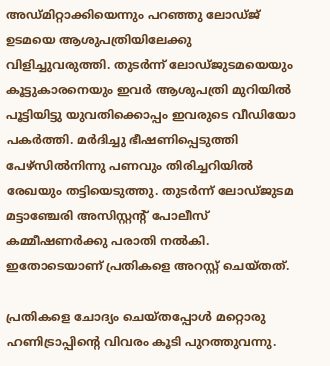അഡ്മിറ്റാക്കിയെന്നും പറഞ്ഞു ലോഡ്ജ് ഉടമയെ ആശുപത്രിയിലേക്കു വിളിച്ചുവരുത്തി. തുടര്‍ന്ന് ലോഡ്ജുടമയെയും കൂട്ടുകാരനെയും ഇവര്‍ ആശുപത്രി മുറിയില്‍ പൂട്ടിയിട്ടു യുവതിക്കൊപ്പം ഇവരുടെ വീഡിയോ പകര്‍ത്തി. മര്‍ദിച്ചു ഭീഷണിപ്പെടുത്തി പേഴ്‌സില്‍നിന്നു പണവും തിരിച്ചറിയില്‍ രേഖയും തട്ടിയെടുത്തു. തുടര്‍ന്ന് ലോഡ്ജുടമ മട്ടാഞ്ചേരി അസിസ്റ്റന്റ് പോലീസ് കമ്മീഷണര്‍ക്കു പരാതി നല്‍കി. ഇതോടെയാണ് പ്രതികളെ അറസ്റ്റ് ചെയ്തത്.

പ്രതികളെ ചോദ്യം ചെയ്തപ്പോള്‍ മറ്റൊരു ഹണിട്രാപ്പിന്റെ വിവരം കൂടി പുറത്തുവന്നു.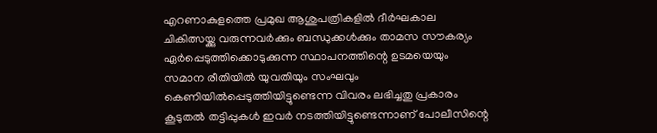എറണാകുളത്തെ പ്രമുഖ ആശുപത്രികളില്‍ ദീര്‍ഘകാല ചികിത്സയ്ക്കു വരുന്നവര്‍ക്കും ബന്ധുക്കള്‍ക്കും താമസ സൗകര്യം ഏര്‍പ്പെടുത്തിക്കൊടുക്കുന്ന സ്ഥാപനത്തിന്റെ ഉടമയെയും സമാന രീതിയില്‍ യുവതിയും സംഘവും കെണിയില്‍പ്പെടുത്തിയിട്ടുണ്ടെന്ന വിവരം ലഭിച്ചതു പ്രകാരം കൂടുതല്‍ തട്ടിപ്പുകള്‍ ഇവര്‍ നടത്തിയിട്ടുണ്ടെന്നാണ് പോലീസിന്റെ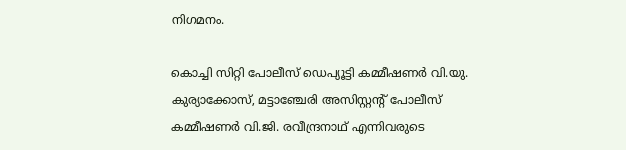നിഗമനം.

കൊച്ചി സിറ്റി പോലീസ് ഡെപ്യൂട്ടി കമ്മീഷണര്‍ വി.യു. കുര്യാക്കോസ്, മട്ടാഞ്ചേരി അസിസ്റ്റന്റ് പോലീസ് കമ്മീഷണര്‍ വി.ജി. രവീന്ദ്രനാഥ് എന്നിവരുടെ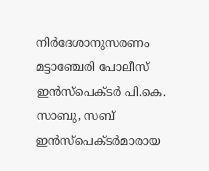നിര്‍ദേശാനുസരണം മട്ടാഞ്ചേരി പോലീസ് ഇന്‍സ്‌പെക്ടര്‍ പി.കെ. സാബു, സബ് ഇന്‍സ്‌പെക്ടര്‍മാരായ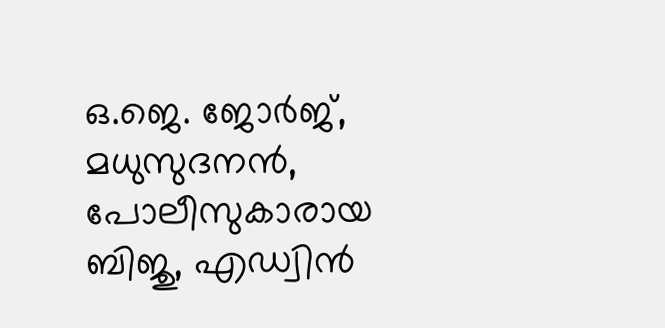ഒ.ജെ. ജോര്‍ജ്, മധുസുദനന്‍, പോലീസുകാരായ ബിജു, എഡ്വിന്‍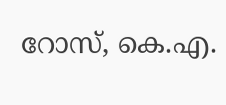റോസ്, കെ.എ.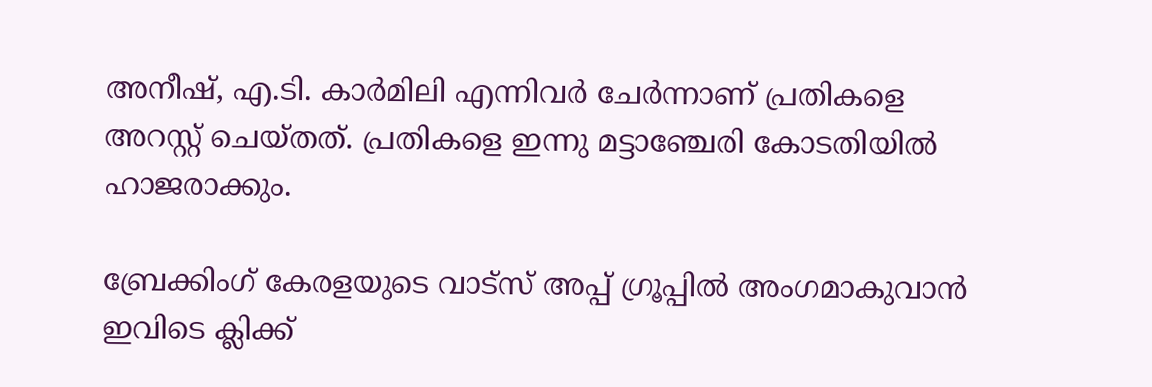അനീഷ്, എ.ടി. കാര്‍മിലി എന്നിവര്‍ ചേര്‍ന്നാണ് പ്രതികളെ അറസ്റ്റ് ചെയ്തത്. പ്രതികളെ ഇന്നു മട്ടാഞ്ചേരി കോടതിയില്‍ ഹാജരാക്കും.

ബ്രേക്കിംഗ് കേരളയുടെ വാട്സ് അപ്പ് ഗ്രൂപ്പിൽ അംഗമാകുവാൻ ഇവിടെ ക്ലിക്ക്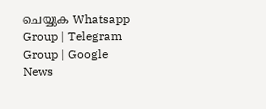ചെയ്യുക Whatsapp Group | Telegram Group | Google News